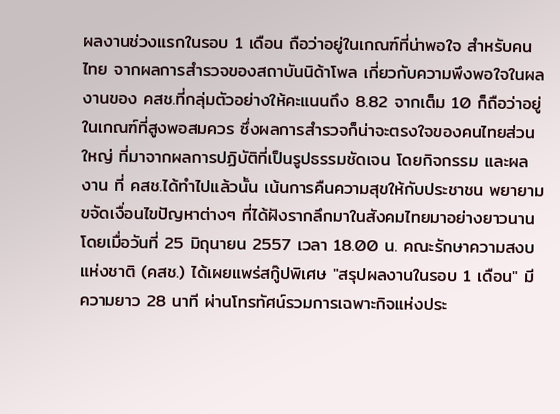ผลงานช่วงแรกในรอบ 1 เดือน ถือว่าอยู่ในเกณฑ์ที่น่าพอใจ สำหรับคนไทย จากผลการสำรวจของสถาบันนิด้าโพล เกี่ยวกับความพึงพอใจในผลงานของ คสช.ที่กลุ่มตัวอย่างให้คะแนนถึง 8.82 จากเต็ม 10 ก็ถือว่าอยู่ในเกณฑ์ที่สูงพอสมควร ซึ่งผลการสำรวจก็น่าจะตรงใจของคนไทยส่วนใหญ่ ที่มาจากผลการปฏิบัติที่เป็นรูปธรรมชัดเจน โดยกิจกรรม และผลงาน ที่ คสช.ได้ทำไปแล้วนั้น เน้นการคืนความสุขให้กับประชาชน พยายามขจัดเงื่อนไขปัญหาต่างๆ ที่ได้ฝังรากลึกมาในสังคมไทยมาอย่างยาวนาน
โดยเมื่อวันที่ 25 มิถุนายน 2557 เวลา 18.00 น. คณะรักษาความสงบแห่งชาติ (คสช.) ได้เผยแพร่สกู๊ปพิเศษ "สรุปผลงานในรอบ 1 เดือน" มีความยาว 28 นาที ผ่านโทรทัศน์รวมการเฉพาะกิจแห่งประ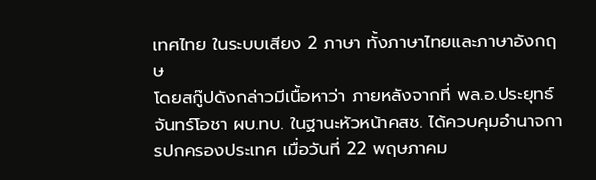เทศไทย ในระบบเสียง 2 ภาษา ทั้งภาษาไทยและภาษาอังกฤษ
โดยสกู๊ปดังกล่าวมีเนื้อหาว่า ภายหลังจากที่ พล.อ.ประยุทธ์ จันทร์โอชา ผบ.ทบ. ในฐานะหัวหน้าคสช. ได้ควบคุมอำนาจการปกครองประเทศ เมื่อวันที่ 22 พฤษภาคม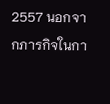2557 นอกจากภารกิจในกา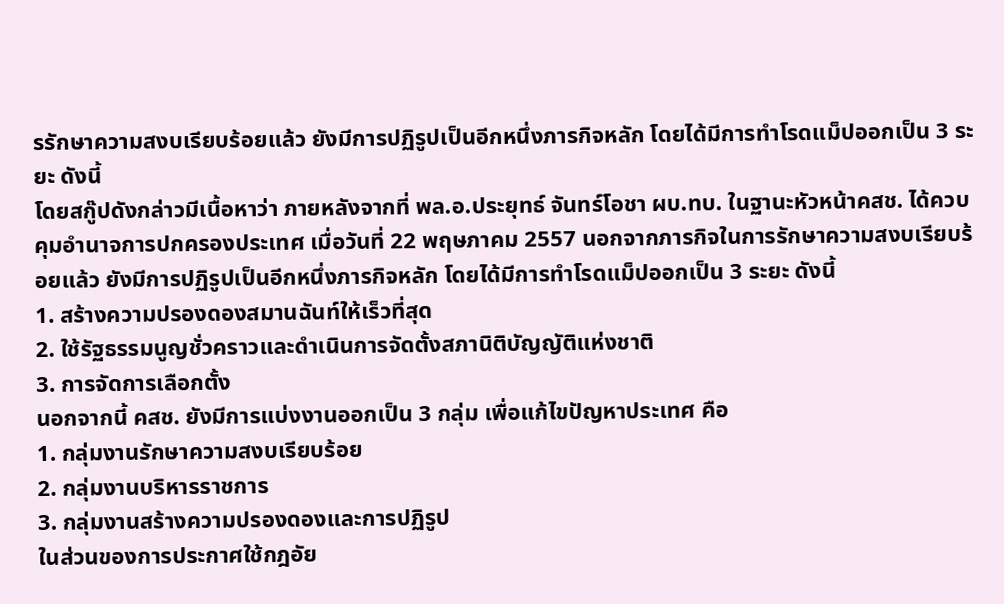รรักษาความสงบเรียบร้อยแล้ว ยังมีการปฏิรูปเป็นอีกหนึ่งภารกิจหลัก โดยได้มีการทำโรดแม็ปออกเป็น 3 ระยะ ดังนี้
โดยสกู๊ปดังกล่าวมีเนื้อหาว่า ภายหลังจากที่ พล.อ.ประยุทธ์ จันทร์โอชา ผบ.ทบ. ในฐานะหัวหน้าคสช. ได้ควบคุมอำนาจการปกครองประเทศ เมื่อวันที่ 22 พฤษภาคม 2557 นอกจากภารกิจในการรักษาความสงบเรียบร้อยแล้ว ยังมีการปฏิรูปเป็นอีกหนึ่งภารกิจหลัก โดยได้มีการทำโรดแม็ปออกเป็น 3 ระยะ ดังนี้
1. สร้างความปรองดองสมานฉันท์ให้เร็วที่สุด
2. ใช้รัฐธรรมนูญชั่วคราวและดำเนินการจัดตั้งสภานิติบัญญัติแห่งชาติ
3. การจัดการเลือกตั้ง
นอกจากนี้ คสช. ยังมีการแบ่งงานออกเป็น 3 กลุ่ม เพื่อแก้ไขปัญหาประเทศ คือ
1. กลุ่มงานรักษาความสงบเรียบร้อย
2. กลุ่มงานบริหารราชการ
3. กลุ่มงานสร้างความปรองดองและการปฏิรูป
ในส่วนของการประกาศใช้กฎอัย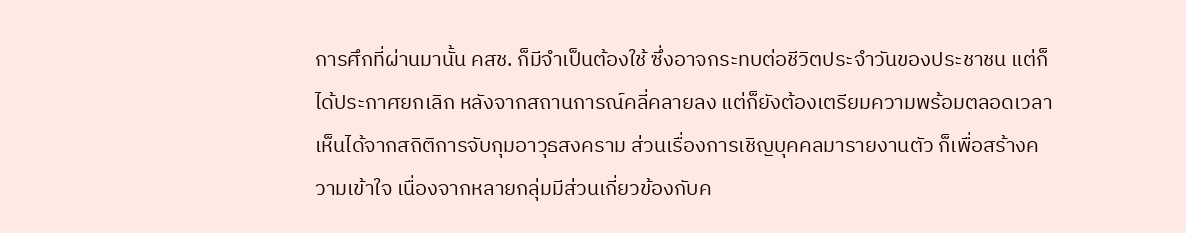การศึกที่ผ่านมานั้น คสช. ก็มีจำเป็นต้องใช้ ซึ่งอาจกระทบต่อชีวิตประจำวันของประชาชน แต่ก็ได้ประกาศยกเลิก หลังจากสถานการณ์คลี่คลายลง แต่ก็ยังต้องเตรียมความพร้อมตลอดเวลาเห็นได้จากสถิติการจับกุมอาวุธสงคราม ส่วนเรื่องการเชิญบุคคลมารายงานตัว ก็เพื่อสร้างความเข้าใจ เนื่องจากหลายกลุ่มมีส่วนเกี่ยวข้องกับค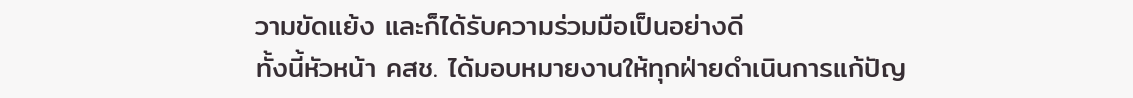วามขัดแย้ง และก็ได้รับความร่วมมือเป็นอย่างดี
ทั้งนี้หัวหน้า คสช. ได้มอบหมายงานให้ทุกฝ่ายดำเนินการแก้ปัญ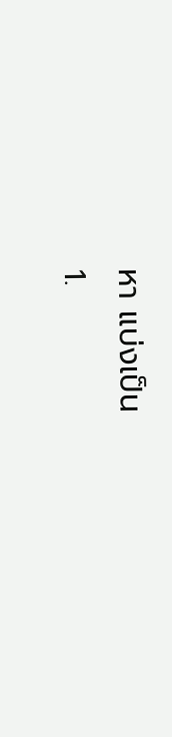หา แบ่งเป็น
1.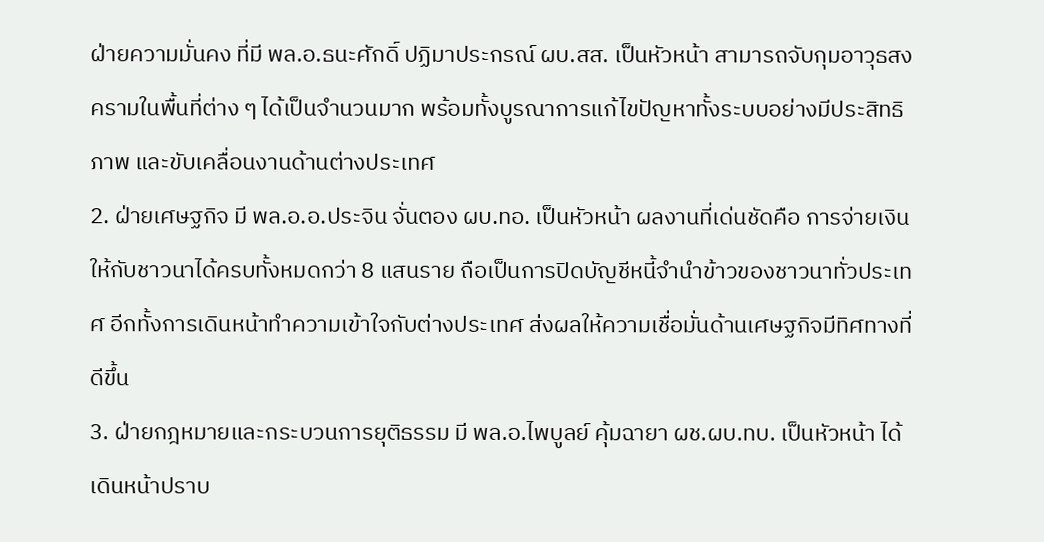ฝ่ายความมั่นคง ที่มี พล.อ.ธนะศักดิ์ ปฏิมาประกรณ์ ผบ.สส. เป็นหัวหน้า สามารถจับกุมอาวุธสงครามในพื้นที่ต่าง ๆ ได้เป็นจำนวนมาก พร้อมทั้งบูรณาการแก้ไขปัญหาทั้งระบบอย่างมีประสิทธิภาพ และขับเคลื่อนงานด้านต่างประเทศ
2. ฝ่ายเศษฐกิจ มี พล.อ.อ.ประจิน จั่นตอง ผบ.ทอ. เป็นหัวหน้า ผลงานที่เด่นชัดคือ การจ่ายเงินให้กับชาวนาได้ครบทั้งหมดกว่า 8 แสนราย ถือเป็นการปิดบัญชีหนี้จำนำข้าวของชาวนาทั่วประเทศ อีกทั้งการเดินหน้าทำความเข้าใจกับต่างประเทศ ส่งผลให้ความเชื่อมั่นด้านเศษฐกิจมีทิศทางที่ดีขึ้น
3. ฝ่ายกฎหมายและกระบวนการยุติธรรม มี พล.อ.ไพบูลย์ คุ้มฉายา ผช.ผบ.ทบ. เป็นหัวหน้า ได้เดินหน้าปราบ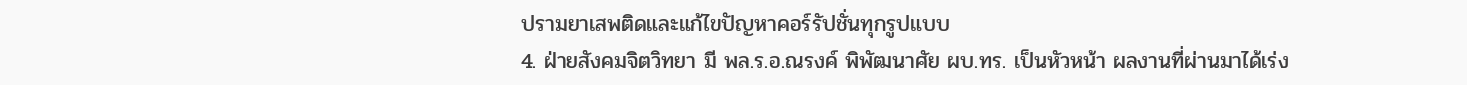ปรามยาเสพติดและแก้ไขปัญหาคอร์รัปชั่นทุกรูปแบบ
4. ฝ่ายสังคมจิตวิทยา มี พล.ร.อ.ณรงค์ พิพัฒนาศัย ผบ.ทร. เป็นหัวหน้า ผลงานที่ผ่านมาได้เร่ง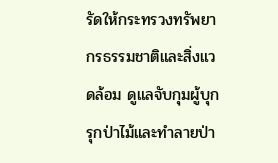รัดให้กระทรวงทรัพยากรธรรมชาติและสิ่งแวดล้อม ดูแลจับกุมผู้บุกรุกป่าไม้และทำลายป่า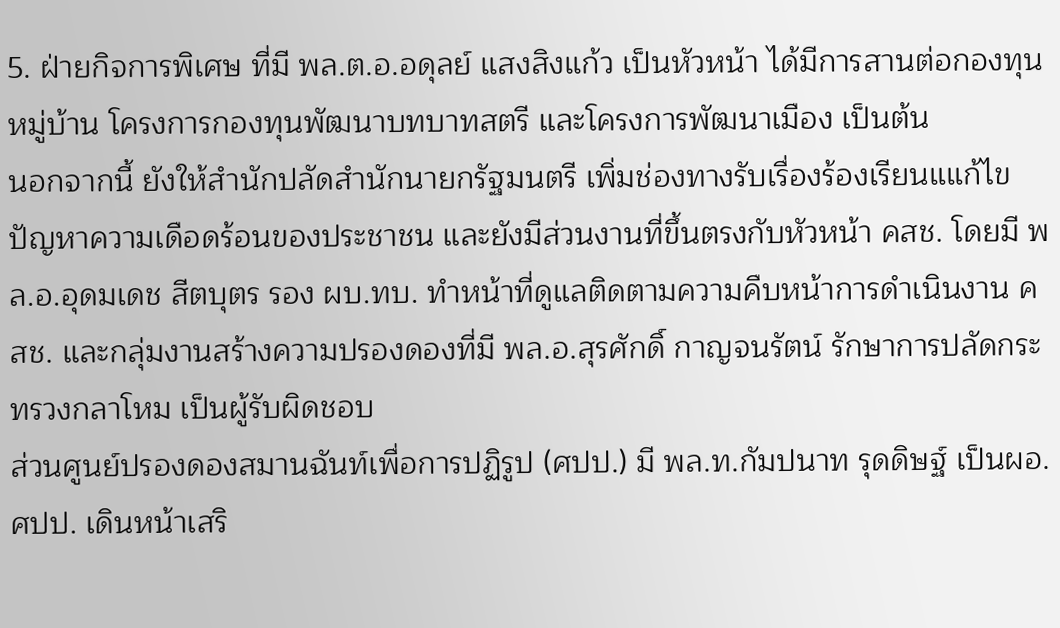5. ฝ่ายกิจการพิเศษ ที่มี พล.ต.อ.อดุลย์ แสงสิงแก้ว เป็นหัวหน้า ได้มีการสานต่อกองทุนหมู่บ้าน โครงการกองทุนพัฒนาบทบาทสตรี และโครงการพัฒนาเมือง เป็นต้น
นอกจากนี้ ยังให้สำนักปลัดสำนักนายกรัฐมนตรี เพิ่มช่องทางรับเรื่องร้องเรียนแแก้ไขปัญหาความเดือดร้อนของประชาชน และยังมีส่วนงานที่ขึ้นตรงกับหัวหน้า คสช. โดยมี พล.อ.อุดมเดช สีตบุตร รอง ผบ.ทบ. ทำหน้าที่ดูแลติดตามความคืบหน้าการดำเนินงาน คสช. และกลุ่มงานสร้างความปรองดองที่มี พล.อ.สุรศักดิ์ กาญจนรัตน์ รักษาการปลัดกระทรวงกลาโหม เป็นผู้รับผิดชอบ
ส่วนศูนย์ปรองดองสมานฉันท์เพื่อการปฏิรูป (ศปป.) มี พล.ท.กัมปนาท รุดดิษฐ์ เป็นผอ.ศปป. เดินหน้าเสริ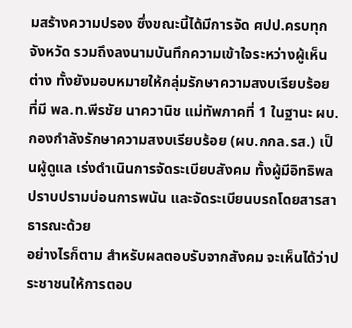มสร้างความปรอง ซึ่งขณะนี้ได้มีการจัด ศปป.ครบทุกจังหวัด รวมถึงลงนามบันทึกความเข้าใจระหว่างผู้เห็นต่าง ทั้งยังมอบหมายให้กลุ่มรักษาความสงบเรียบร้อย ที่มี พล.ท.พีรชัย นาควานิช แม่ทัพภาคที่ 1 ในฐานะ ผบ.กองกำลังรักษาความสงบเรียบร้อย (ผบ.กกล.รส.) เป็นผู้ดูแล เร่งดำเนินการจัดระเบียบสังคม ทั้งผู้มีอิทธิพล ปราบปรามบ่อนการพนัน และจัดระเบียนบรถโดยสารสาธารณะด้วย
อย่างไรก็ตาม สำหรับผลตอบรับจากสังคม จะเห็นได้ว่าประชาชนให้การตอบ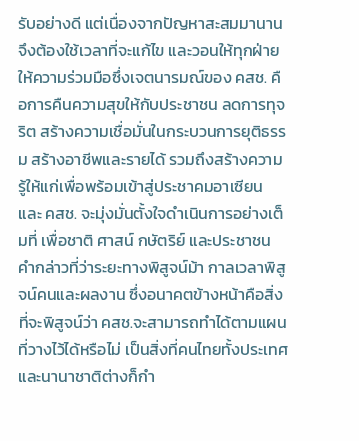รับอย่างดี แต่เนื่องจากปัญหาสะสมมานาน จึงต้องใช้เวลาที่จะแก้ไข และวอนให้ทุกฝ่ายให้ความร่วมมือซึ่งเจตนารมณ์ของ คสช. คือการคืนความสุขให้กับประชาชน ลดการทุจริต สร้างความเชื่อมั่นในกระบวนการยุติธรรม สร้างอาชีพและรายได้ รวมถึงสร้างความรู้ให้แก่เพื่อพร้อมเข้าสู่ประชาคมอาเซียน และ คสช. จะมุ่งมั่นตั้งใจดำเนินการอย่างเต็มที่ เพื่อชาติ ศาสน์ กษัตริย์ และประชาชน
คำกล่าวที่ว่าระยะทางพิสูจน์ม้า กาลเวลาพิสูจน์คนและผลงาน ซึ่งอนาคตข้างหน้าคือสิ่งที่จะพิสูจน์ว่า คสช.จะสามารถทำได้ตามแผนที่วางไว้ได้หรือไม่ เป็นสิ่งที่คนไทยทั้งประเทศ และนานาชาติต่างก็กำ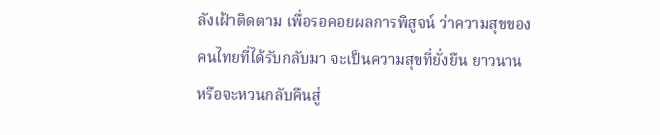ลังเฝ้าติดตาม เพื่อรอคอยผลการพิสูจน์ ว่าความสุขของคนไทยที่ได้รับกลับมา จะเป็นความสุขที่ยั่งยืน ยาวนาน หรือจะหวนกลับคืนสู่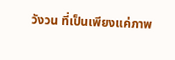วังวน ที่เป็นเพียงแค่ภาพ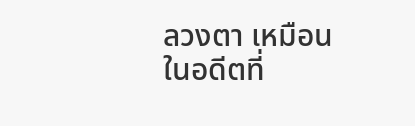ลวงตา เหมือนในอดีตที่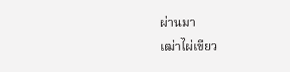ผ่านมา
เฒ่าไผ่เขียว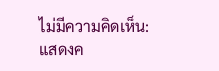ไม่มีความคิดเห็น:
แสดงค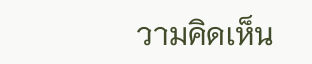วามคิดเห็น